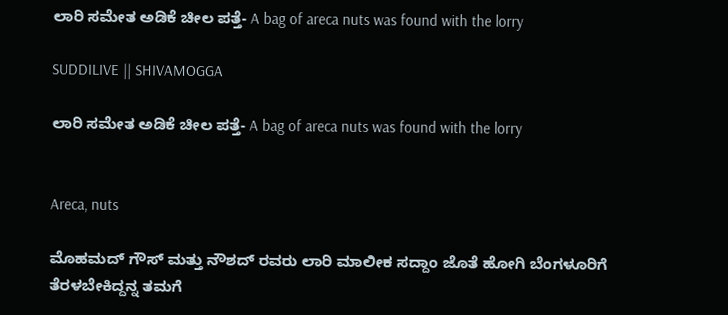ಲಾರಿ ಸಮೇತ ಅಡಿಕೆ ಚೀಲ ಪತ್ತೆ- A bag of areca nuts was found with the lorry

SUDDILIVE || SHIVAMOGGA

ಲಾರಿ ಸಮೇತ ಅಡಿಕೆ ಚೀಲ ಪತ್ತೆ- A bag of areca nuts was found with the lorry


Areca, nuts

ಮೊಹಮದ್ ಗೌಸ್ ಮತ್ತು ನೌಶದ್ ರವರು ಲಾರಿ ಮಾಲೀಕ ಸದ್ದಾಂ ಜೊತೆ ಹೋಗಿ ಬೆಂಗಳೂರಿಗೆ ತೆರಳಬೇಕಿದ್ದನ್ನ ತಮಗೆ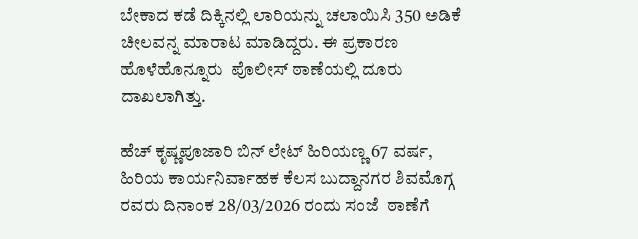ಬೇಕಾದ ಕಡೆ ದಿಕ್ಕಿನಲ್ಲಿ ಲಾರಿಯನ್ನು ಚಲಾಯಿಸಿ 350 ಅಡಿಕೆ  ಚೀಲವನ್ನ ಮಾರಾಟ ಮಾಡಿದ್ದರು. ಈ ಪ್ರಕಾರಣ ಹೊಳೆಹೊನ್ನೂರು  ಪೊಲೀಸ್ ಠಾಣೆಯಲ್ಲಿ ದೂರು ದಾಖಲಾಗಿತ್ತು.

ಹೆಚ್ ಕೃಷ್ಣಪೂಜಾರಿ ಬಿನ್ ಲೇಟ್ ಹಿರಿಯಣ್ಣ 67 ವರ್ಷ, ಹಿರಿಯ ಕಾರ್ಯನಿರ್ವಾಹಕ ಕೆಲಸ ಬುದ್ದಾನಗರ ಶಿವಮೊಗ್ಗ ರವರು ದಿನಾಂಕ 28/03/2026 ರಂದು ಸಂಜೆ  ಠಾಣೆಗೆ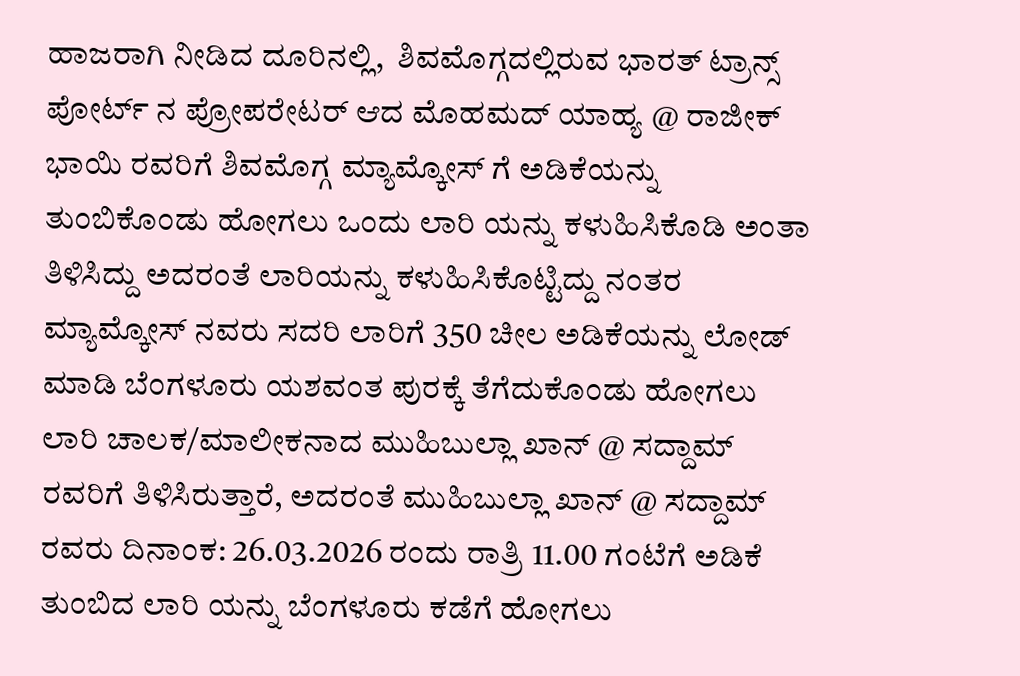ಹಾಜರಾಗಿ ನೀಡಿದ ದೂರಿನಲ್ಲಿ,  ಶಿವಮೊಗ್ಗದಲ್ಲಿರುವ ಭಾರತ್ ಟ್ರಾನ್ಸ್ ಪೋರ್ಟ್ ನ ಪ್ರೋಪರೇಟರ್ ಆದ ಮೊಹಮದ್ ಯಾಹ್ಯ @ ರಾಜೀಕ್ ಭಾಯಿ ರವರಿಗೆ ಶಿವಮೊಗ್ಗ ಮ್ಯಾಮ್ಕೋಸ್ ಗೆ ಅಡಿಕೆಯನ್ನು ತುಂಬಿಕೊಂಡು ಹೋಗಲು ಒಂದು ಲಾರಿ ಯನ್ನು ಕಳುಹಿಸಿಕೊಡಿ ಅಂತಾ ತಿಳಿಸಿದ್ದು ಅದರಂತೆ ಲಾರಿಯನ್ನು ಕಳುಹಿಸಿಕೊಟ್ಟಿದ್ದು ನಂತರ ಮ್ಯಾಮ್ಕೋಸ್ ನವರು ಸದರಿ ಲಾರಿಗೆ 350 ಚೀಲ ಅಡಿಕೆಯನ್ನು ಲೋಡ್ ಮಾಡಿ ಬೆಂಗಳೂರು ಯಶವಂತ ಪುರಕ್ಕೆ ತೆಗೆದುಕೊಂಡು ಹೋಗಲು ಲಾರಿ ಚಾಲಕ/ಮಾಲೀಕನಾದ ಮುಹಿಬುಲ್ಲಾ ಖಾನ್ @ ಸದ್ದಾಮ್ ರವರಿಗೆ ತಿಳಿಸಿರುತ್ತಾರೆ, ಅದರಂತೆ ಮುಹಿಬುಲ್ಲಾ ಖಾನ್ @ ಸದ್ದಾಮ್ ರವರು ದಿನಾಂಕ: 26.03.2026 ರಂದು ರಾತ್ರಿ 11.00 ಗಂಟೆಗೆ ಅಡಿಕೆ ತುಂಬಿದ ಲಾರಿ ಯನ್ನು ಬೆಂಗಳೂರು ಕಡೆಗೆ ಹೋಗಲು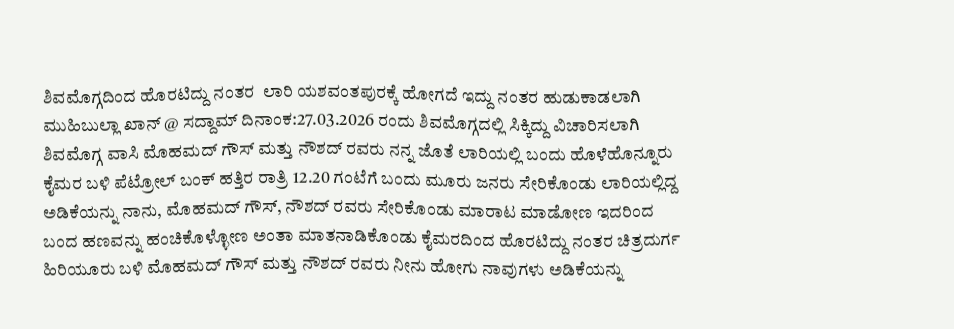ಶಿವಮೊಗ್ಗದಿಂದ ಹೊರಟಿದ್ದು ನಂತರ  ಲಾರಿ ಯಶವಂತಪುರಕ್ಕೆ ಹೋಗದೆ ಇದ್ದು ನಂತರ ಹುಡುಕಾಡಲಾಗಿ ಮುಹಿಬುಲ್ಲಾ ಖಾನ್ @ ಸದ್ದಾಮ್ ದಿನಾಂಕ:27.03.2026 ರಂದು ಶಿವಮೊಗ್ಗದಲ್ಲಿ ಸಿಕ್ಕಿದ್ದು ವಿಚಾರಿಸಲಾಗಿ ಶಿವಮೊಗ್ಗ ವಾಸಿ ಮೊಹಮದ್ ಗೌಸ್ ಮತ್ತು ನೌಶದ್ ರವರು ನನ್ನ ಜೊತೆ ಲಾರಿಯಲ್ಲಿ ಬಂದು ಹೊಳೆಹೊನ್ನೂರು ಕೈಮರ ಬಳಿ ಪೆಟ್ರೋಲ್ ಬಂಕ್ ಹತ್ತಿರ ರಾತ್ರಿ 12.20 ಗಂಟೆಗೆ ಬಂದು ಮೂರು ಜನರು ಸೇರಿಕೊಂಡು ಲಾರಿಯಲ್ಲಿದ್ದ ಅಡಿಕೆಯನ್ನು ನಾನು, ಮೊಹಮದ್ ಗೌಸ್, ನೌಶದ್ ರವರು ಸೇರಿಕೊಂಡು ಮಾರಾಟ ಮಾಡೋಣ ಇದರಿಂದ ಬಂದ ಹಣವನ್ನು ಹಂಚಿಕೊಳ್ಳೋಣ ಅಂತಾ ಮಾತನಾಡಿಕೊಂಡು ಕೈಮರದಿಂದ ಹೊರಟಿದ್ದು ನಂತರ ಚಿತ್ರದುರ್ಗ ಹಿರಿಯೂರು ಬಳಿ ಮೊಹಮದ್ ಗೌಸ್ ಮತ್ತು ನೌಶದ್ ರವರು ನೀನು ಹೋಗು ನಾವುಗಳು ಅಡಿಕೆಯನ್ನು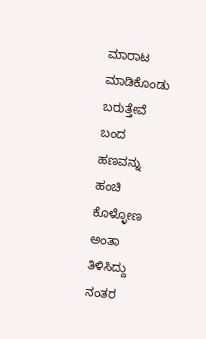ಮಾರಾಟ ಮಾಡಿಕೊಂಡು ಬರುತ್ತೇವೆ ಬಂದ ಹಣವನ್ನು ಹಂಚಿ ಕೊಳ್ಳೋಣ ಅಂತಾ ತಿಳಿಸಿದ್ದು ನಂತರ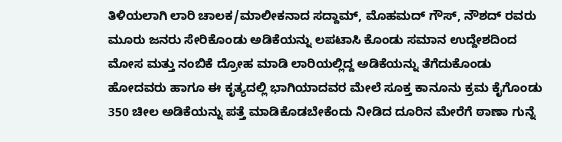ತಿಳಿಯಲಾಗಿ ಲಾರಿ ಚಾಲಕ/ಮಾಲೀಕನಾದ ಸದ್ದಾಮ್, ಮೊಹಮದ್ ಗೌಸ್, ನೌಶದ್ ರವರು ಮೂರು ಜನರು ಸೇರಿಕೊಂಡು ಅಡಿಕೆಯನ್ನು ಲಪಟಾಸಿ ಕೊಂಡು ಸಮಾನ ಉದ್ದೇಶದಿಂದ ಮೋಸ ಮತ್ತು ನಂಬಿಕೆ ದ್ರೋಹ ಮಾಡಿ ಲಾರಿಯಲ್ಲಿದ್ದ ಅಡಿಕೆಯನ್ನು ತೆಗೆದುಕೊಂಡು ಹೋದವರು ಹಾಗೂ ಈ ಕೃತ್ಯದಲ್ಲಿ ಭಾಗಿಯಾದವರ ಮೇಲೆ ಸೂಕ್ತ ಕಾನೂನು ಕ್ರಮ ಕೈಗೊಂಡು 350 ಚೀಲ ಅಡಿಕೆಯನ್ನು ಪತ್ತೆ ಮಾಡಿಕೊಡಬೇಕೆಂದು ನೀಡಿದ ದೂರಿನ ಮೇರೆಗೆ ಠಾಣಾ ಗುನ್ನೆ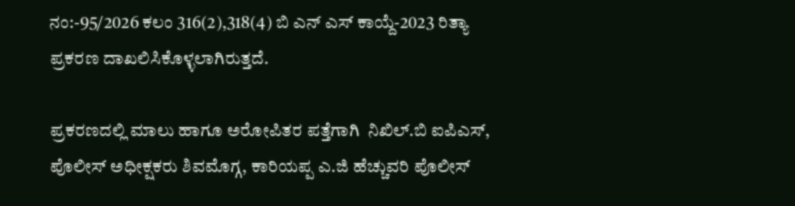ನಂ:-95/2026 ಕಲಂ 316(2),318(4) ಬಿ ಎನ್ ಎಸ್ ಕಾಯ್ದೆ-2023 ರಿತ್ಯಾ ಪ್ರಕರಣ ದಾಖಲಿಸಿಕೊಳ್ಳಲಾಗಿರುತ್ತದೆ.

ಪ್ರಕರಣದಲ್ಲಿ ಮಾಲು ಹಾಗೂ ಅರೋಪಿತರ ಪತ್ತೆಗಾಗಿ  ನಿಖಿಲ್.ಬಿ ಐಪಿಎಸ್,  ಪೊಲೀಸ್ ಅಧೀಕ್ಷಕರು ಶಿವಮೊಗ್ಗ, ಕಾರಿಯಪ್ಪ ಎ.ಜಿ ಹೆಚ್ಚುವರಿ ಪೊಲೀಸ್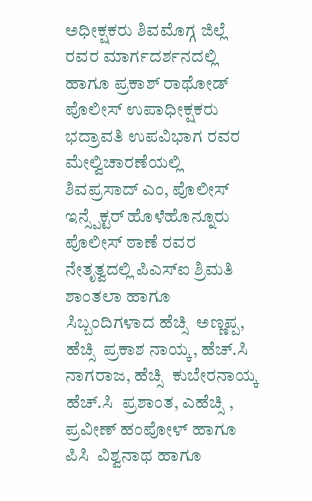ಅಧೀಕ್ಷಕರು ಶಿವಮೊಗ್ಗ ಜಿಲ್ಲೆ ರವರ ಮಾರ್ಗದರ್ಶನದಲ್ಲಿ ಹಾಗೂ ಪ್ರಕಾಶ್ ರಾಥೋಡ್ ಪೊಲೀಸ್ ಉಪಾಧೀಕ್ಷಕರು ಭದ್ರಾವತಿ ಉಪವಿಭಾಗ ರವರ ಮೇಲ್ವಿಚಾರಣೆಯಲ್ಲಿ  ಶಿವಪ್ರಸಾದ್ ಎಂ, ಪೊಲೀಸ್ ಇನ್ಸ್ಪೆಕ್ಟರ್ ಹೊಳೆಹೊನ್ನೂರು ಪೊಲೀಸ್ ಠಾಣೆ ರವರ ನೇತೃತ್ವದಲ್ಲಿ ಪಿಎಸ್ಐ ಶ್ರಿಮತಿ ಶಾಂತಲಾ ಹಾಗೂ ಸಿಬ್ಬಂದಿಗಳಾದ ಹೆಚ್ಸಿ  ಅಣ್ಣಪ್ಪ, ಹೆಚ್ಸಿ  ಪ್ರಕಾಶ ನಾಯ್ಕ, ಹೆಚ್.ಸಿ  ನಾಗರಾಜ, ಹೆಚ್ಸಿ  ಕುಬೇರನಾಯ್ಕ ಹೆಚ್.ಸಿ  ಪ್ರಶಾಂತ, ಎಹೆಚ್ಸಿ , ಪ್ರವೀಣ್ ಹಂಪೋಳ್ ಹಾಗೂ ಪಿಸಿ  ವಿಶ್ವನಾಥ ಹಾಗೂ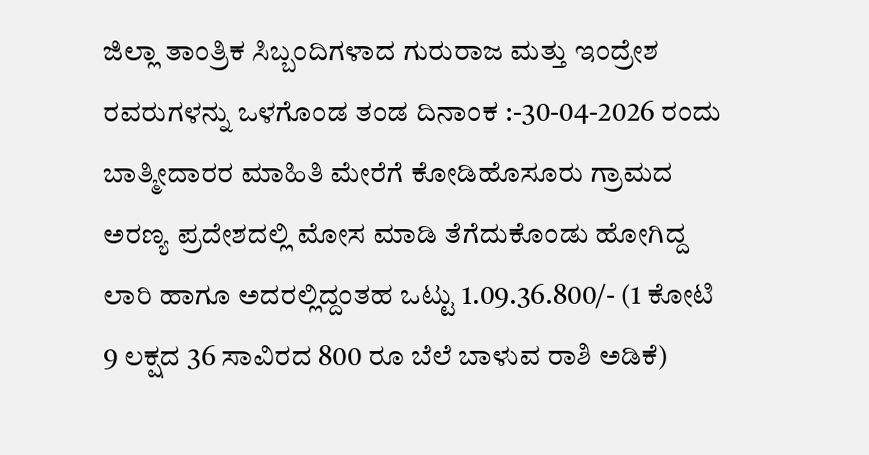ಜಿಲ್ಲಾ ತಾಂತ್ರಿಕ ಸಿಬ್ಬಂದಿಗಳಾದ ಗುರುರಾಜ ಮತ್ತು ಇಂದ್ರೇಶ ರವರುಗಳನ್ನು ಒಳಗೊಂಡ ತಂಡ ದಿನಾಂಕ :-30-04-2026 ರಂದು ಬಾತ್ಮೀದಾರರ ಮಾಹಿತಿ ಮೇರೆಗೆ ಕೋಡಿಹೊಸೂರು ಗ್ರಾಮದ ಅರಣ್ಯ ಪ್ರದೇಶದಲ್ಲಿ ಮೋಸ ಮಾಡಿ ತೆಗೆದುಕೊಂಡು ಹೋಗಿದ್ದ ಲಾರಿ ಹಾಗೂ ಅದರಲ್ಲಿದ್ದಂತಹ ಒಟ್ಟು 1.09.36.800/- (1 ಕೋಟಿ 9 ಲಕ್ಷದ 36 ಸಾವಿರದ 800 ರೂ ಬೆಲೆ ಬಾಳುವ ರಾಶಿ ಅಡಿಕೆ)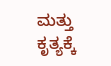ಮತ್ತು ಕೃತ್ಯಕ್ಕೆ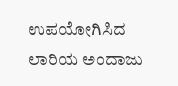ಉಪಯೋಗಿಸಿದ ಲಾರಿಯ ಅಂದಾಜು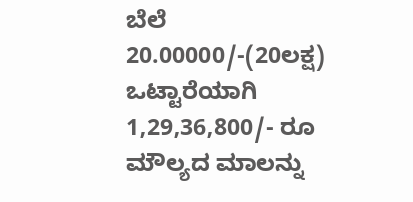ಬೆಲೆ 20.00000/-(20ಲಕ್ಷ) ಒಟ್ಟಾರೆಯಾಗಿ 1,29,36,800/- ರೂ ಮೌಲ್ಯದ ಮಾಲನ್ನು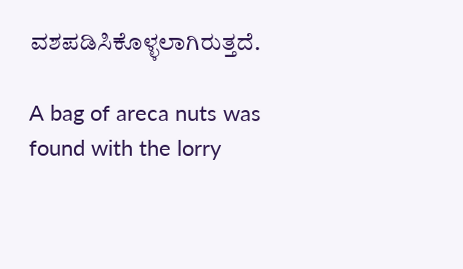ವಶಪಡಿಸಿಕೊಳ್ಳಲಾಗಿರುತ್ತದೆ.

A bag of areca nuts was found with the lorry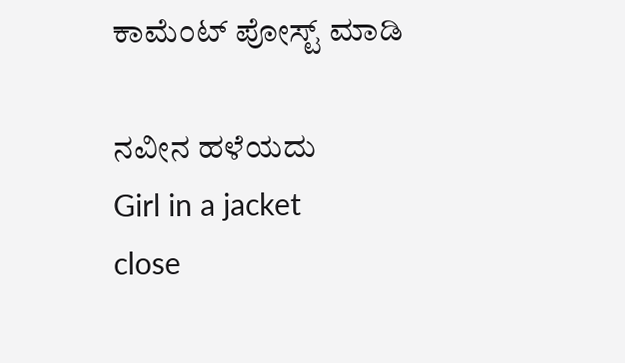ಕಾಮೆಂಟ್‌‌ ಪೋಸ್ಟ್‌ ಮಾಡಿ

ನವೀನ ಹಳೆಯದು
Girl in a jacket
close